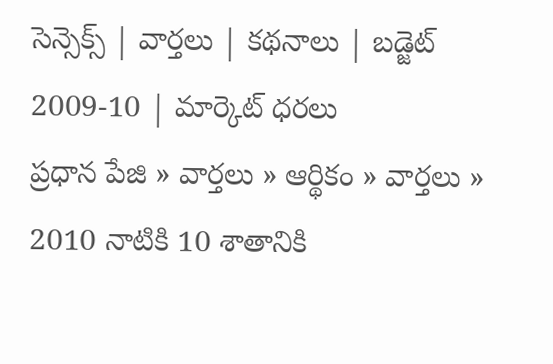సెన్సెక్స్ | వార్తలు | కథనాలు | బడ్జెట్ 2009-10 | మార్కెట్ ధరలు
ప్రధాన పేజి » వార్తలు » ఆర్థికం » వార్తలు » 2010 నాటికి 10 శాతానికి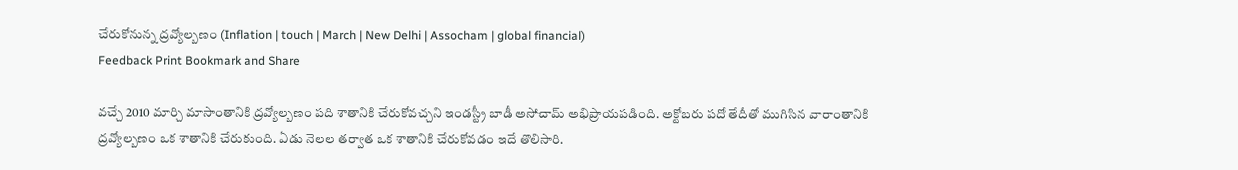చేరుకోనున్న ద్రవ్యోల్బణం (Inflation | touch | March | New Delhi | Assocham | global financial)
Feedback Print Bookmark and Share

వచ్చే 2010 మార్చి మాసాంతానికి ద్రవ్యోల్బణం పది శాతానికి చేరుకోవచ్చని ఇండస్ట్రీ బాడీ అసోచామ్ అభిప్రాయపడింది. అక్టోబరు పదో తేదీతో ముగిసిన వారాంతానికి ద్రవ్యోల్బణం ఒక శాతానికి చేరుకుంది. ఏడు నెలల తర్వాత ఒక శాతానికి చేరుకోవడం ఇదే తొలిసారి.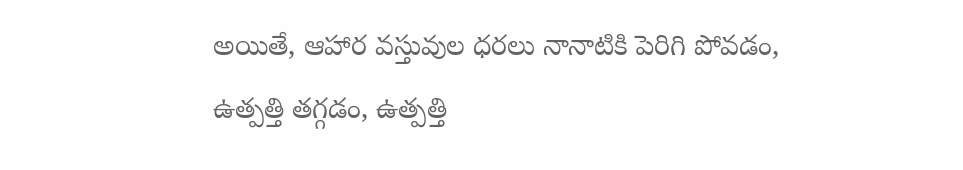అయితే, ఆహార వస్తువుల ధరలు నానాటికి పెరిగి పోవడం, ఉత్పత్తి తగ్గడం, ఉత్పత్తి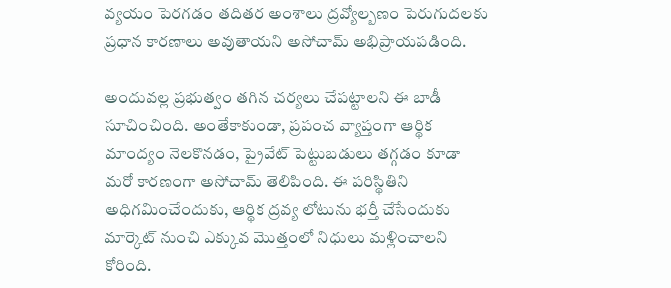వ్యయం పెరగడం తదితర అంశాలు ద్రవ్యోల్బణం పెరుగుదలకు ప్రధాన కారణాలు అవుతాయని అసోచామ్ అభిప్రాయపడింది.

అందువల్ల ప్రభుత్వం తగిన చర్యలు చేపట్టాలని ఈ బాడీ సూచించింది. అంతేకాకుండా, ప్రపంచ వ్యాప్తంగా ఆర్థిక మాంద్యం నెలకొనడం, ప్రైవేట్ పెట్టుబడులు తగ్గడం కూడా మరో కారణంగా అసోచామ్ తెలిపింది. ఈ పరిస్థితిని అధిగమించేందుకు, ఆర్థిక ద్రవ్య లోటును భర్తీ చేసేందుకు మార్కెట్ నుంచి ఎక్కువ మొత్తంలో నిధులు మళ్లించాలని కోరింది.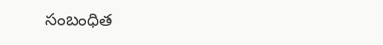సంబంధిత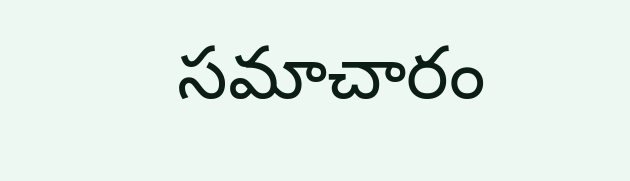సమాచారం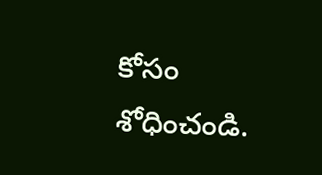కోసం శోధించండి.